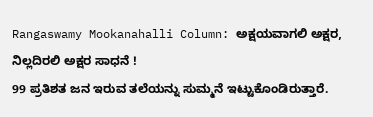Rangaswamy Mookanahalli Column: ಅಕ್ಷಯವಾಗಲಿ ಅಕ್ಷರ, ನಿಲ್ಲದಿರಲಿ ಅಕ್ಷರ ಸಾಧನೆ !
99 ಪ್ರತಿಶತ ಜನ ಇರುವ ತಲೆಯನ್ನು ಸುಮ್ಮನೆ ಇಟ್ಟುಕೊಂಡಿರುತ್ತಾರೆ.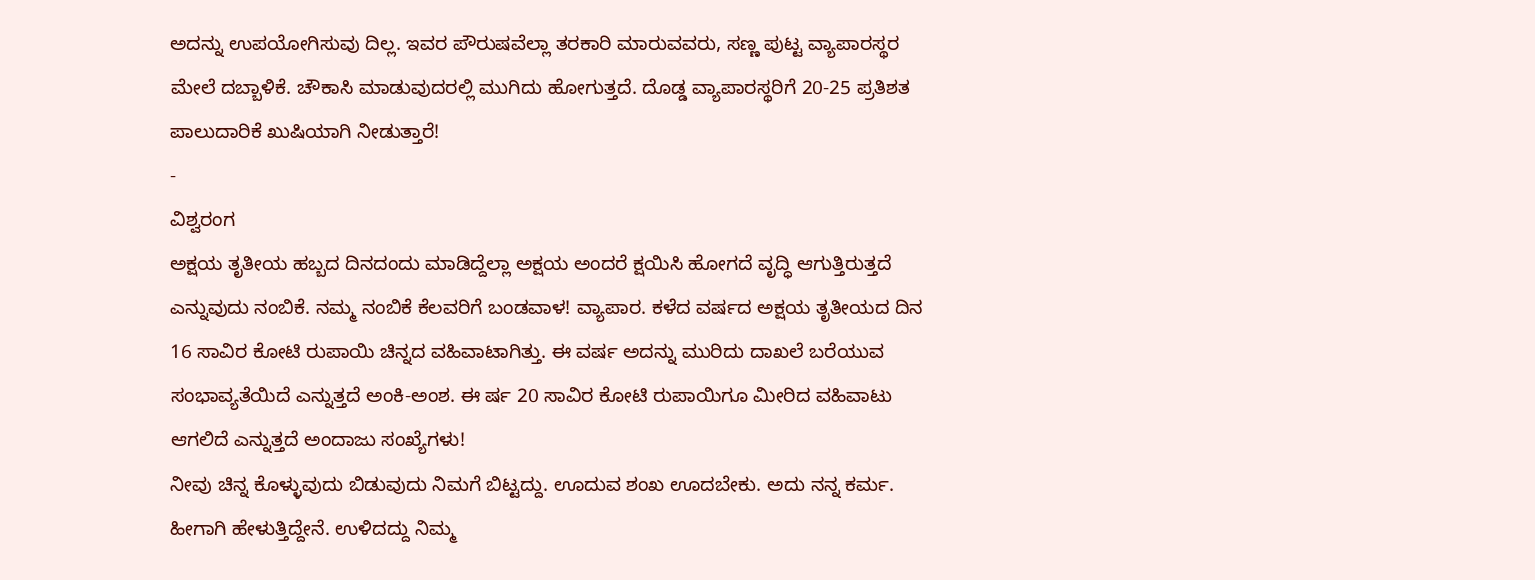ಅದನ್ನು ಉಪಯೋಗಿಸುವು ದಿಲ್ಲ. ಇವರ ಪೌರುಷವೆಲ್ಲಾ ತರಕಾರಿ ಮಾರುವವರು, ಸಣ್ಣ ಪುಟ್ಟ ವ್ಯಾಪಾರಸ್ಥರ ಮೇಲೆ ದಬ್ಬಾಳಿಕೆ. ಚೌಕಾಸಿ ಮಾಡುವುದರಲ್ಲಿ ಮುಗಿದು ಹೋಗುತ್ತದೆ. ದೊಡ್ಡ ವ್ಯಾಪಾರಸ್ಥರಿಗೆ 20-25 ಪ್ರತಿಶತ ಪಾಲುದಾರಿಕೆ ಖುಷಿಯಾಗಿ ನೀಡುತ್ತಾರೆ!
-
ವಿಶ್ವರಂಗ
ಅಕ್ಷಯ ತೃತೀಯ ಹಬ್ಬದ ದಿನದಂದು ಮಾಡಿದ್ದೆಲ್ಲಾ ಅಕ್ಷಯ ಅಂದರೆ ಕ್ಷಯಿಸಿ ಹೋಗದೆ ವೃದ್ಧಿ ಆಗುತ್ತಿರುತ್ತದೆ ಎನ್ನುವುದು ನಂಬಿಕೆ. ನಮ್ಮ ನಂಬಿಕೆ ಕೆಲವರಿಗೆ ಬಂಡವಾಳ! ವ್ಯಾಪಾರ. ಕಳೆದ ವರ್ಷದ ಅಕ್ಷಯ ತೃತೀಯದ ದಿನ 16 ಸಾವಿರ ಕೋಟಿ ರುಪಾಯಿ ಚಿನ್ನದ ವಹಿವಾಟಾಗಿತ್ತು. ಈ ವರ್ಷ ಅದನ್ನು ಮುರಿದು ದಾಖಲೆ ಬರೆಯುವ ಸಂಭಾವ್ಯತೆಯಿದೆ ಎನ್ನುತ್ತದೆ ಅಂಕಿ-ಅಂಶ. ಈ ರ್ಷ 20 ಸಾವಿರ ಕೋಟಿ ರುಪಾಯಿಗೂ ಮೀರಿದ ವಹಿವಾಟು ಆಗಲಿದೆ ಎನ್ನುತ್ತದೆ ಅಂದಾಜು ಸಂಖ್ಯೆಗಳು!
ನೀವು ಚಿನ್ನ ಕೊಳ್ಳುವುದು ಬಿಡುವುದು ನಿಮಗೆ ಬಿಟ್ಟದ್ದು. ಊದುವ ಶಂಖ ಊದಬೇಕು. ಅದು ನನ್ನ ಕರ್ಮ. ಹೀಗಾಗಿ ಹೇಳುತ್ತಿದ್ದೇನೆ. ಉಳಿದದ್ದು ನಿಮ್ಮ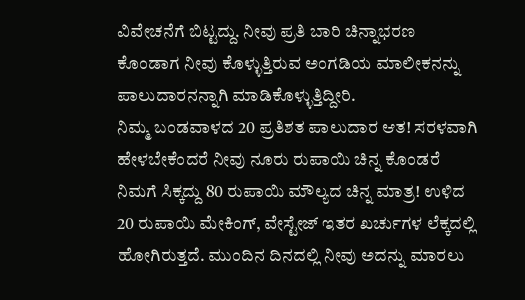ವಿವೇಚನೆಗೆ ಬಿಟ್ಟದ್ದು. ನೀವು ಪ್ರತಿ ಬಾರಿ ಚಿನ್ನಾಭರಣ ಕೊಂಡಾಗ ನೀವು ಕೊಳ್ಳುತ್ತಿರುವ ಅಂಗಡಿಯ ಮಾಲೀಕನನ್ನು ಪಾಲುದಾರನನ್ನಾಗಿ ಮಾಡಿಕೊಳ್ಳುತ್ತಿದ್ದೀರಿ.
ನಿಮ್ಮ ಬಂಡವಾಳದ 20 ಪ್ರತಿಶತ ಪಾಲುದಾರ ಆತ! ಸರಳವಾಗಿ ಹೇಳಬೇಕೆಂದರೆ ನೀವು ನೂರು ರುಪಾಯಿ ಚಿನ್ನ ಕೊಂಡರೆ ನಿಮಗೆ ಸಿಕ್ಕದ್ದು 80 ರುಪಾಯಿ ಮೌಲ್ಯದ ಚಿನ್ನ ಮಾತ್ರ! ಉಳಿದ 20 ರುಪಾಯಿ ಮೇಕಿಂಗ್, ವೇಸ್ಟೇಜ್ ಇತರ ಖರ್ಚುಗಳ ಲೆಕ್ಕದಲ್ಲಿ ಹೋಗಿರುತ್ತದೆ. ಮುಂದಿನ ದಿನದಲ್ಲಿ ನೀವು ಅದನ್ನು ಮಾರಲು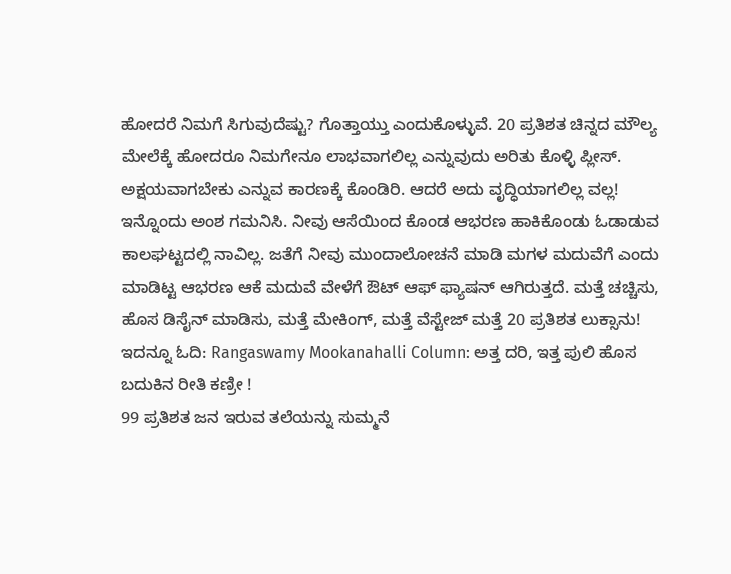ಹೋದರೆ ನಿಮಗೆ ಸಿಗುವುದೆಷ್ಟು? ಗೊತ್ತಾಯ್ತು ಎಂದುಕೊಳ್ಳುವೆ. 20 ಪ್ರತಿಶತ ಚಿನ್ನದ ಮೌಲ್ಯ ಮೇಲೆಕ್ಕೆ ಹೋದರೂ ನಿಮಗೇನೂ ಲಾಭವಾಗಲಿಲ್ಲ ಎನ್ನುವುದು ಅರಿತು ಕೊಳ್ಳಿ ಪ್ಲೀಸ್. ಅಕ್ಷಯವಾಗಬೇಕು ಎನ್ನುವ ಕಾರಣಕ್ಕೆ ಕೊಂಡಿರಿ. ಆದರೆ ಅದು ವೃದ್ಧಿಯಾಗಲಿಲ್ಲ ವಲ್ಲ!
ಇನ್ನೊಂದು ಅಂಶ ಗಮನಿಸಿ. ನೀವು ಆಸೆಯಿಂದ ಕೊಂಡ ಆಭರಣ ಹಾಕಿಕೊಂಡು ಓಡಾಡುವ ಕಾಲಘಟ್ಟದಲ್ಲಿ ನಾವಿಲ್ಲ. ಜತೆಗೆ ನೀವು ಮುಂದಾಲೋಚನೆ ಮಾಡಿ ಮಗಳ ಮದುವೆಗೆ ಎಂದು ಮಾಡಿಟ್ಟ ಆಭರಣ ಆಕೆ ಮದುವೆ ವೇಳೆಗೆ ಔಟ್ ಆಫ್ ಫ್ಯಾಷನ್ ಆಗಿರುತ್ತದೆ. ಮತ್ತೆ ಚಚ್ಚಿಸು, ಹೊಸ ಡಿಸೈನ್ ಮಾಡಿಸು, ಮತ್ತೆ ಮೇಕಿಂಗ್, ಮತ್ತೆ ವೆಸ್ಟೇಜ್ ಮತ್ತೆ 20 ಪ್ರತಿಶತ ಲುಕ್ಸಾನು!
ಇದನ್ನೂ ಓದಿ: Rangaswamy Mookanahalli Column: ಅತ್ತ ದರಿ, ಇತ್ತ ಪುಲಿ ಹೊಸ ಬದುಕಿನ ರೀತಿ ಕಣ್ರೀ !
99 ಪ್ರತಿಶತ ಜನ ಇರುವ ತಲೆಯನ್ನು ಸುಮ್ಮನೆ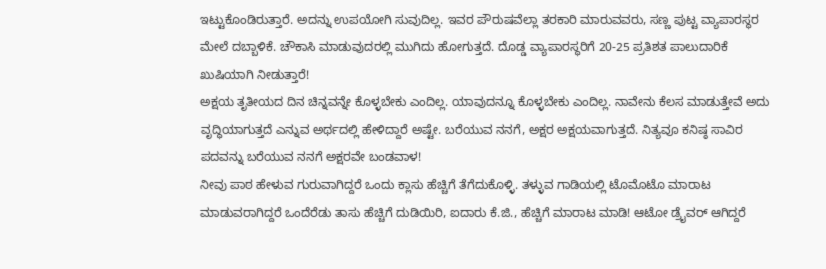ಇಟ್ಟುಕೊಂಡಿರುತ್ತಾರೆ. ಅದನ್ನು ಉಪಯೋಗಿ ಸುವುದಿಲ್ಲ. ಇವರ ಪೌರುಷವೆಲ್ಲಾ ತರಕಾರಿ ಮಾರುವವರು, ಸಣ್ಣ ಪುಟ್ಟ ವ್ಯಾಪಾರಸ್ಥರ ಮೇಲೆ ದಬ್ಬಾಳಿಕೆ. ಚೌಕಾಸಿ ಮಾಡುವುದರಲ್ಲಿ ಮುಗಿದು ಹೋಗುತ್ತದೆ. ದೊಡ್ಡ ವ್ಯಾಪಾರಸ್ಥರಿಗೆ 20-25 ಪ್ರತಿಶತ ಪಾಲುದಾರಿಕೆ ಖುಷಿಯಾಗಿ ನೀಡುತ್ತಾರೆ!
ಅಕ್ಷಯ ತೃತೀಯದ ದಿನ ಚಿನ್ನವನ್ನೇ ಕೊಳ್ಳಬೇಕು ಎಂದಿಲ್ಲ. ಯಾವುದನ್ನೂ ಕೊಳ್ಳಬೇಕು ಎಂದಿಲ್ಲ. ನಾವೇನು ಕೆಲಸ ಮಾಡುತ್ತೇವೆ ಅದು ವೃದ್ಧಿಯಾಗುತ್ತದೆ ಎನ್ನುವ ಅರ್ಥದಲ್ಲಿ ಹೇಳಿದ್ದಾರೆ ಅಷ್ಟೇ. ಬರೆಯುವ ನನಗೆ, ಅಕ್ಷರ ಅಕ್ಷಯವಾಗುತ್ತದೆ. ನಿತ್ಯವೂ ಕನಿಷ್ಠ ಸಾವಿರ ಪದವನ್ನು ಬರೆಯುವ ನನಗೆ ಅಕ್ಷರವೇ ಬಂಡವಾಳ!
ನೀವು ಪಾಠ ಹೇಳುವ ಗುರುವಾಗಿದ್ದರೆ ಒಂದು ಕ್ಲಾಸು ಹೆಚ್ಚಿಗೆ ತೆಗೆದುಕೊಳ್ಳಿ. ತಳ್ಳುವ ಗಾಡಿಯಲ್ಲಿ ಟೊಮೊಟೊ ಮಾರಾಟ ಮಾಡುವರಾಗಿದ್ದರೆ ಒಂದೆರೆಡು ತಾಸು ಹೆಚ್ಚಿಗೆ ದುಡಿಯಿರಿ, ಐದಾರು ಕೆ.ಜಿ., ಹೆಚ್ಚಿಗೆ ಮಾರಾಟ ಮಾಡಿ! ಆಟೋ ಡ್ರೈವರ್ ಆಗಿದ್ದರೆ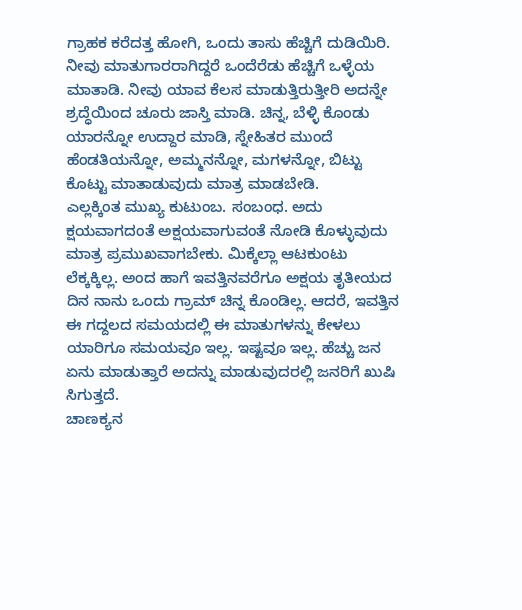ಗ್ರಾಹಕ ಕರೆದತ್ತ ಹೋಗಿ, ಒಂದು ತಾಸು ಹೆಚ್ಚಿಗೆ ದುಡಿಯಿರಿ.
ನೀವು ಮಾತುಗಾರರಾಗಿದ್ದರೆ ಒಂದೆರೆಡು ಹೆಚ್ಚಿಗೆ ಒಳ್ಳೆಯ ಮಾತಾಡಿ. ನೀವು ಯಾವ ಕೆಲಸ ಮಾಡುತ್ತಿರುತ್ತೀರಿ ಅದನ್ನೇ ಶ್ರದ್ಧೆಯಿಂದ ಚೂರು ಜಾಸ್ತಿ ಮಾಡಿ. ಚಿನ್ನ, ಬೆಳ್ಳಿ ಕೊಂಡು ಯಾರನ್ನೋ ಉದ್ದಾರ ಮಾಡಿ, ಸ್ನೇಹಿತರ ಮುಂದೆ ಹೆಂಡತಿಯನ್ನೋ, ಅಮ್ಮನನ್ನೋ, ಮಗಳನ್ನೋ, ಬಿಟ್ಟು ಕೊಟ್ಟು ಮಾತಾಡುವುದು ಮಾತ್ರ ಮಾಡಬೇಡಿ.
ಎಲ್ಲಕ್ಕಿಂತ ಮುಖ್ಯ ಕುಟುಂಬ. ಸಂಬಂಧ. ಅದು ಕ್ಷಯವಾಗದಂತೆ ಅಕ್ಷಯವಾಗುವಂತೆ ನೋಡಿ ಕೊಳ್ಳುವುದು ಮಾತ್ರ ಪ್ರಮುಖವಾಗಬೇಕು. ಮಿಕ್ಕೆಲ್ಲಾ ಆಟಕುಂಟು ಲೆಕ್ಕಕ್ಕಿಲ್ಲ. ಅಂದ ಹಾಗೆ ಇವತ್ತಿನವರೆಗೂ ಅಕ್ಷಯ ತೃತೀಯದ ದಿನ ನಾನು ಒಂದು ಗ್ರಾಮ್ ಚಿನ್ನ ಕೊಂಡಿಲ್ಲ. ಆದರೆ, ಇವತ್ತಿನ ಈ ಗದ್ದಲದ ಸಮಯದಲ್ಲಿ ಈ ಮಾತುಗಳನ್ನು ಕೇಳಲು ಯಾರಿಗೂ ಸಮಯವೂ ಇಲ್ಲ. ಇಷ್ಟವೂ ಇಲ್ಲ. ಹೆಚ್ಚು ಜನ ಏನು ಮಾಡುತ್ತಾರೆ ಅದನ್ನು ಮಾಡುವುದರಲ್ಲಿ ಜನರಿಗೆ ಖುಷಿ ಸಿಗುತ್ತದೆ.
ಚಾಣಕ್ಯನ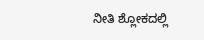ನೀತಿ ಶ್ಲೋಕದಲ್ಲಿ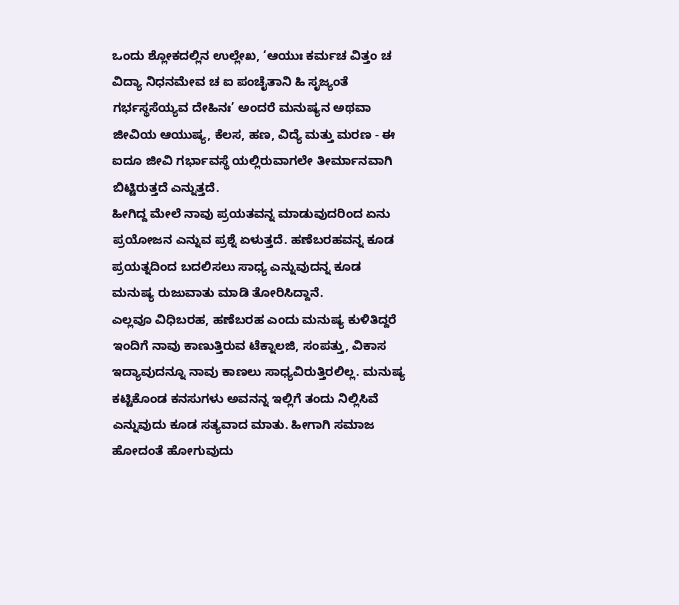ಒಂದು ಶ್ಲೋಕದಲ್ಲಿನ ಉಲ್ಲೇಖ, ‘ಆಯುಃ ಕರ್ಮಚ ವಿತ್ತಂ ಚ ವಿದ್ಯಾ ನಿಧನಮೇವ ಚ ಐ ಪಂಚೈತಾನಿ ಹಿ ಸೃಜ್ಯಂತೆ ಗರ್ಭಸ್ಥಸೆಯ್ಯವ ದೇಹಿನಃ’ ಅಂದರೆ ಮನುಷ್ಯನ ಅಥವಾ ಜೀವಿಯ ಆಯುಷ್ಯ, ಕೆಲಸ, ಹಣ, ವಿದ್ಯೆ ಮತ್ತು ಮರಣ - ಈ ಐದೂ ಜೀವಿ ಗರ್ಭಾವಸ್ಥೆ ಯಲ್ಲಿರುವಾಗಲೇ ತೀರ್ಮಾನವಾಗಿ ಬಿಟ್ಟಿರುತ್ತದೆ ಎನ್ನುತ್ತದೆ.
ಹೀಗಿದ್ದ ಮೇಲೆ ನಾವು ಪ್ರಯತವನ್ನ ಮಾಡುವುದರಿಂದ ಏನು ಪ್ರಯೋಜನ ಎನ್ನುವ ಪ್ರಶ್ನೆ ಏಳುತ್ತದೆ. ಹಣೆಬರಹವನ್ನ ಕೂಡ ಪ್ರಯತ್ನದಿಂದ ಬದಲಿಸಲು ಸಾಧ್ಯ ಎನ್ನುವುದನ್ನ ಕೂಡ ಮನುಷ್ಯ ರುಜುವಾತು ಮಾಡಿ ತೋರಿಸಿದ್ದಾನೆ.
ಎಲ್ಲವೂ ವಿಧಿಬರಹ, ಹಣೆಬರಹ ಎಂದು ಮನುಷ್ಯ ಕುಳಿತಿದ್ದರೆ ಇಂದಿಗೆ ನಾವು ಕಾಣುತ್ತಿರುವ ಟೆಕ್ನಾಲಜಿ, ಸಂಪತ್ತು, ವಿಕಾಸ ಇದ್ಯಾವುದನ್ನೂ ನಾವು ಕಾಣಲು ಸಾಧ್ಯವಿರುತ್ತಿರಲಿಲ್ಲ. ಮನುಷ್ಯ ಕಟ್ಟಿಕೊಂಡ ಕನಸುಗಳು ಅವನನ್ನ ಇಲ್ಲಿಗೆ ತಂದು ನಿಲ್ಲಿಸಿವೆ ಎನ್ನುವುದು ಕೂಡ ಸತ್ಯವಾದ ಮಾತು. ಹೀಗಾಗಿ ಸಮಾಜ ಹೋದಂತೆ ಹೋಗುವುದು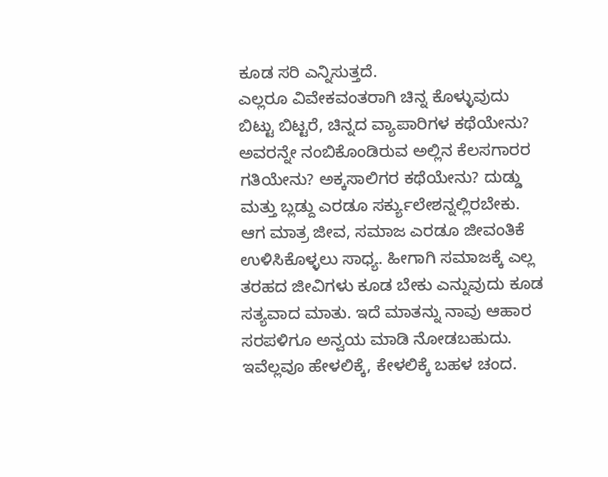ಕೂಡ ಸರಿ ಎನ್ನಿಸುತ್ತದೆ.
ಎಲ್ಲರೂ ವಿವೇಕವಂತರಾಗಿ ಚಿನ್ನ ಕೊಳ್ಳುವುದು ಬಿಟ್ಟು ಬಿಟ್ಟರೆ, ಚಿನ್ನದ ವ್ಯಾಪಾರಿಗಳ ಕಥೆಯೇನು? ಅವರನ್ನೇ ನಂಬಿಕೊಂಡಿರುವ ಅಲ್ಲಿನ ಕೆಲಸಗಾರರ ಗತಿಯೇನು? ಅಕ್ಕಸಾಲಿಗರ ಕಥೆಯೇನು? ದುಡ್ಡು ಮತ್ತು ಬ್ಲಡ್ದು ಎರಡೂ ಸರ್ಕ್ಯುಲೇಶನ್ನಲ್ಲಿರಬೇಕು. ಆಗ ಮಾತ್ರ ಜೀವ, ಸಮಾಜ ಎರಡೂ ಜೀವಂತಿಕೆ ಉಳಿಸಿಕೊಳ್ಳಲು ಸಾಧ್ಯ. ಹೀಗಾಗಿ ಸಮಾಜಕ್ಕೆ ಎಲ್ಲ ತರಹದ ಜೀವಿಗಳು ಕೂಡ ಬೇಕು ಎನ್ನುವುದು ಕೂಡ ಸತ್ಯವಾದ ಮಾತು. ಇದೆ ಮಾತನ್ನು ನಾವು ಆಹಾರ ಸರಪಳಿಗೂ ಅನ್ವಯ ಮಾಡಿ ನೋಡಬಹುದು. ಇವೆಲ್ಲವೂ ಹೇಳಲಿಕ್ಕೆ, ಕೇಳಲಿಕ್ಕೆ ಬಹಳ ಚಂದ.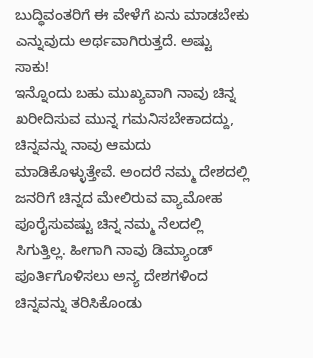ಬುದ್ಧಿವಂತರಿಗೆ ಈ ವೇಳೆಗೆ ಏನು ಮಾಡಬೇಕು ಎನ್ನುವುದು ಅರ್ಥವಾಗಿರುತ್ತದೆ. ಅಷ್ಟು ಸಾಕು!
ಇನ್ನೊಂದು ಬಹು ಮುಖ್ಯವಾಗಿ ನಾವು ಚಿನ್ನ ಖರೀದಿಸುವ ಮುನ್ನ ಗಮನಿಸಬೇಕಾದದ್ದು, ಚಿನ್ನವನ್ನು ನಾವು ಆಮದು ಮಾಡಿಕೊಳ್ಳುತ್ತೇವೆ. ಅಂದರೆ ನಮ್ಮ ದೇಶದಲ್ಲಿ ಜನರಿಗೆ ಚಿನ್ನದ ಮೇಲಿರುವ ವ್ಯಾಮೋಹ ಪೂರೈಸುವಷ್ಟು ಚಿನ್ನ ನಮ್ಮ ನೆಲದಲ್ಲಿ ಸಿಗುತ್ತಿಲ್ಲ. ಹೀಗಾಗಿ ನಾವು ಡಿಮ್ಯಾಂಡ್ ಪೂರ್ತಿಗೊಳಿಸಲು ಅನ್ಯ ದೇಶಗಳಿಂದ ಚಿನ್ನವನ್ನು ತರಿಸಿಕೊಂಡು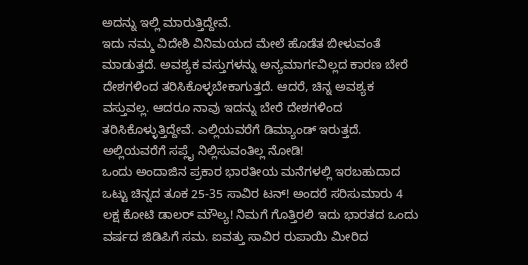ಅದನ್ನು ಇಲ್ಲಿ ಮಾರುತ್ತಿದ್ದೇವೆ.
ಇದು ನಮ್ಮ ವಿದೇಶಿ ವಿನಿಮಯದ ಮೇಲೆ ಹೊಡೆತ ಬೀಳುವಂತೆ ಮಾಡುತ್ತದೆ. ಅವಶ್ಯಕ ವಸ್ತುಗಳನ್ನು ಅನ್ಯಮಾರ್ಗವಿಲ್ಲದ ಕಾರಣ ಬೇರೆ ದೇಶಗಳಿಂದ ತರಿಸಿಕೊಳ್ಳಬೇಕಾಗುತ್ತದೆ. ಆದರೆ, ಚಿನ್ನ ಅವಶ್ಯಕ ವಸ್ತುವಲ್ಲ. ಆದರೂ ನಾವು ಇದನ್ನು ಬೇರೆ ದೇಶಗಳಿಂದ ತರಿಸಿಕೊಳ್ಳುತ್ತಿದ್ದೇವೆ. ಎಲ್ಲಿಯವರೆಗೆ ಡಿಮ್ಯಾಂಡ್ ಇರುತ್ತದೆ. ಅಲ್ಲಿಯವರೆಗೆ ಸಪ್ಲೈ ನಿಲ್ಲಿಸುವಂತಿಲ್ಲ ನೋಡಿ!
ಒಂದು ಅಂದಾಜಿನ ಪ್ರಕಾರ ಭಾರತೀಯ ಮನೆಗಳಲ್ಲಿ ಇರಬಹುದಾದ ಒಟ್ಟು ಚಿನ್ನದ ತೂಕ 25-35 ಸಾವಿರ ಟನ್! ಅಂದರೆ ಸರಿಸುಮಾರು 4 ಲಕ್ಷ ಕೋಟಿ ಡಾಲರ್ ಮೌಲ್ಯ! ನಿಮಗೆ ಗೊತ್ತಿರಲಿ ಇದು ಭಾರತದ ಒಂದು ವರ್ಷದ ಜಿಡಿಪಿಗೆ ಸಮ. ಐವತ್ತು ಸಾವಿರ ರುಪಾಯಿ ಮೀರಿದ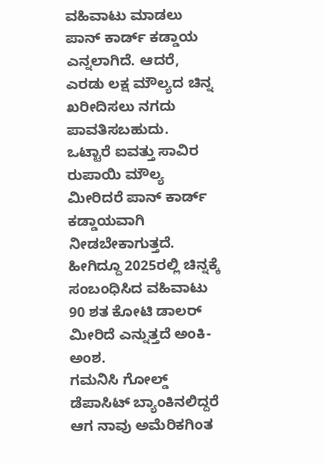ವಹಿವಾಟು ಮಾಡಲು ಪಾನ್ ಕಾರ್ಡ್ ಕಡ್ಡಾಯ ಎನ್ನಲಾಗಿದೆ. ಆದರೆ, ಎರಡು ಲಕ್ಷ ಮೌಲ್ಯದ ಚಿನ್ನ ಖರೀದಿಸಲು ನಗದು ಪಾವತಿಸಬಹುದು.
ಒಟ್ಟಾರೆ ಐವತ್ತು ಸಾವಿರ ರುಪಾಯಿ ಮೌಲ್ಯ ಮೀರಿದರೆ ಪಾನ್ ಕಾರ್ಡ್ ಕಡ್ಡಾಯವಾಗಿ ನೀಡಬೇಕಾಗುತ್ತದೆ. ಹೀಗಿದ್ದೂ 2025ರಲ್ಲಿ ಚಿನ್ನಕ್ಕೆ ಸಂಬಂಧಿಸಿದ ವಹಿವಾಟು 90 ಶತ ಕೋಟಿ ಡಾಲರ್ ಮೀರಿದೆ ಎನ್ನುತ್ತದೆ ಅಂಕಿ-ಅಂಶ.
ಗಮನಿಸಿ ಗೋಲ್ಡ್ ಡೆಪಾಸಿಟ್ ಬ್ಯಾಂಕಿನಲಿದ್ದರೆ ಆಗ ನಾವು ಅಮೆರಿಕಗಿಂತ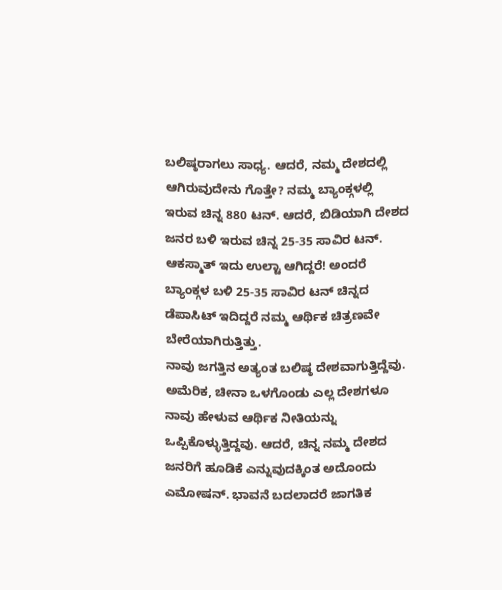ಬಲಿಷ್ಠರಾಗಲು ಸಾಧ್ಯ. ಆದರೆ, ನಮ್ಮ ದೇಶದಲ್ಲಿ ಆಗಿರುವುದೇನು ಗೊತ್ತೇ? ನಮ್ಮ ಬ್ಯಾಂಕ್ಗಳಲ್ಲಿ ಇರುವ ಚಿನ್ನ 880 ಟನ್. ಆದರೆ, ಬಿಡಿಯಾಗಿ ದೇಶದ ಜನರ ಬಳಿ ಇರುವ ಚಿನ್ನ 25-35 ಸಾವಿರ ಟನ್. ಆಕಸ್ಮಾತ್ ಇದು ಉಲ್ಟಾ ಆಗಿದ್ದರೆ! ಅಂದರೆ ಬ್ಯಾಂಕ್ಗಳ ಬಳಿ 25-35 ಸಾವಿರ ಟನ್ ಚಿನ್ನದ ಡೆಪಾಸಿಟ್ ಇದಿದ್ದರೆ ನಮ್ಮ ಆರ್ಥಿಕ ಚಿತ್ರಣವೇ ಬೇರೆಯಾಗಿರುತ್ತಿತ್ತು.
ನಾವು ಜಗತ್ತಿನ ಅತ್ಯಂತ ಬಲಿಷ್ಠ ದೇಶವಾಗುತ್ತಿದ್ದೆವು. ಅಮೆರಿಕ, ಚೀನಾ ಒಳಗೊಂಡು ಎಲ್ಲ ದೇಶಗಳೂ ನಾವು ಹೇಳುವ ಆರ್ಥಿಕ ನೀತಿಯನ್ನು ಒಪ್ಪಿಕೊಳ್ಳುತ್ತಿದ್ದವು. ಆದರೆ, ಚಿನ್ನ ನಮ್ಮ ದೇಶದ ಜನರಿಗೆ ಹೂಡಿಕೆ ಎನ್ನುವುದಕ್ಕಿಂತ ಅದೊಂದು ಎಮೋಷನ್. ಭಾವನೆ ಬದಲಾದರೆ ಜಾಗತಿಕ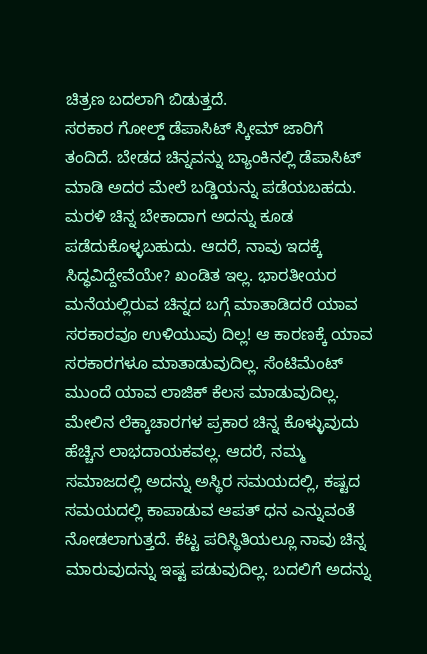ಚಿತ್ರಣ ಬದಲಾಗಿ ಬಿಡುತ್ತದೆ.
ಸರಕಾರ ಗೋಲ್ಡ್ ಡೆಪಾಸಿಟ್ ಸ್ಕೀಮ್ ಜಾರಿಗೆ ತಂದಿದೆ. ಬೇಡದ ಚಿನ್ನವನ್ನು ಬ್ಯಾಂಕಿನಲ್ಲಿ ಡೆಪಾಸಿಟ್ ಮಾಡಿ ಅದರ ಮೇಲೆ ಬಡ್ಡಿಯನ್ನು ಪಡೆಯಬಹದು. ಮರಳಿ ಚಿನ್ನ ಬೇಕಾದಾಗ ಅದನ್ನು ಕೂಡ ಪಡೆದುಕೊಳ್ಳಬಹುದು. ಆದರೆ, ನಾವು ಇದಕ್ಕೆ ಸಿದ್ಧವಿದ್ದೇವೆಯೇ? ಖಂಡಿತ ಇಲ್ಲ. ಭಾರತೀಯರ ಮನೆಯಲ್ಲಿರುವ ಚಿನ್ನದ ಬಗ್ಗೆ ಮಾತಾಡಿದರೆ ಯಾವ ಸರಕಾರವೂ ಉಳಿಯುವು ದಿಲ್ಲ! ಆ ಕಾರಣಕ್ಕೆ ಯಾವ ಸರಕಾರಗಳೂ ಮಾತಾಡುವುದಿಲ್ಲ. ಸೆಂಟಿಮೆಂಟ್ ಮುಂದೆ ಯಾವ ಲಾಜಿಕ್ ಕೆಲಸ ಮಾಡುವುದಿಲ್ಲ.
ಮೇಲಿನ ಲೆಕ್ಕಾಚಾರಗಳ ಪ್ರಕಾರ ಚಿನ್ನ ಕೊಳ್ಳುವುದು ಹೆಚ್ಚಿನ ಲಾಭದಾಯಕವಲ್ಲ. ಆದರೆ, ನಮ್ಮ ಸಮಾಜದಲ್ಲಿ ಅದನ್ನು ಅಸ್ಥಿರ ಸಮಯದಲ್ಲಿ, ಕಷ್ಟದ ಸಮಯದಲ್ಲಿ ಕಾಪಾಡುವ ಆಪತ್ ಧನ ಎನ್ನುವಂತೆ ನೋಡಲಾಗುತ್ತದೆ. ಕೆಟ್ಟ ಪರಿಸ್ಥಿತಿಯಲ್ಲೂ ನಾವು ಚಿನ್ನ ಮಾರುವುದನ್ನು ಇಷ್ಟ ಪಡುವುದಿಲ್ಲ. ಬದಲಿಗೆ ಅದನ್ನು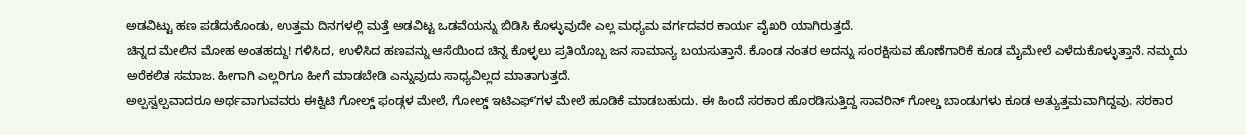ಅಡವಿಟ್ಟು ಹಣ ಪಡೆದುಕೊಂಡು, ಉತ್ತಮ ದಿನಗಳಲ್ಲಿ ಮತ್ತೆ ಅಡವಿಟ್ಟ ಒಡವೆಯನ್ನು ಬಿಡಿಸಿ ಕೊಳ್ಳುವುದೇ ಎಲ್ಲ ಮಧ್ಯಮ ವರ್ಗದವರ ಕಾರ್ಯ ವೈಖರಿ ಯಾಗಿರುತ್ತದೆ.
ಚಿನ್ನದ ಮೇಲಿನ ಮೋಹ ಅಂತಹದ್ದು! ಗಳಿಸಿದ, ಉಳಿಸಿದ ಹಣವನ್ನು ಆಸೆಯಿಂದ ಚಿನ್ನ ಕೊಳ್ಳಲು ಪ್ರತಿಯೊಬ್ಬ ಜನ ಸಾಮಾನ್ಯ ಬಯಸುತ್ತಾನೆ. ಕೊಂಡ ನಂತರ ಅದನ್ನು ಸಂರಕ್ಷಿಸುವ ಹೊಣೆಗಾರಿಕೆ ಕೂಡ ಮೈಮೇಲೆ ಎಳೆದುಕೊಳ್ಳುತ್ತಾನೆ. ನಮ್ಮದು ಅರೆಕಲಿತ ಸಮಾಜ. ಹೀಗಾಗಿ ಎಲ್ಲರಿಗೂ ಹೀಗೆ ಮಾಡಬೇಡಿ ಎನ್ನುವುದು ಸಾಧ್ಯವಿಲ್ಲದ ಮಾತಾಗುತ್ತದೆ.
ಅಲ್ಪಸ್ವಲ್ಪವಾದರೂ ಅರ್ಥವಾಗುವವರು ಈಕ್ವಿಟಿ ಗೋಲ್ಡ್ ಫಂಡ್ಗಳ ಮೇಲೆ, ಗೋಲ್ಡ್ ಇಟಿಎಫ್ʼಗಳ ಮೇಲೆ ಹೂಡಿಕೆ ಮಾಡಬಹುದು. ಈ ಹಿಂದೆ ಸರಕಾರ ಹೊರಡಿಸುತ್ತಿದ್ದ ಸಾವರಿನ್ ಗೋಲ್ಡ ಬಾಂಡುಗಳು ಕೂಡ ಅತ್ಯುತ್ತಮವಾಗಿದ್ದವು. ಸರಕಾರ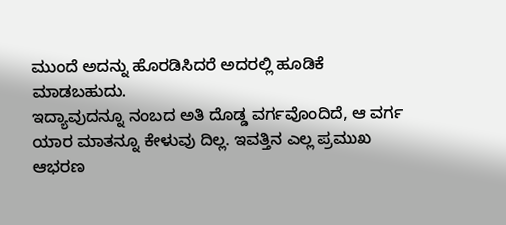ಮುಂದೆ ಅದನ್ನು ಹೊರಡಿಸಿದರೆ ಅದರಲ್ಲಿ ಹೂಡಿಕೆ ಮಾಡಬಹುದು.
ಇದ್ಯಾವುದನ್ನೂ ನಂಬದ ಅತಿ ದೊಡ್ಡ ವರ್ಗವೊಂದಿದೆ, ಆ ವರ್ಗ ಯಾರ ಮಾತನ್ನೂ ಕೇಳುವು ದಿಲ್ಲ. ಇವತ್ತಿನ ಎಲ್ಲ ಪ್ರಮುಖ ಆಭರಣ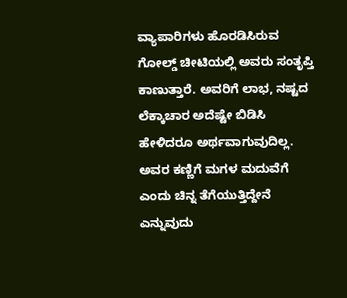ವ್ಯಾಪಾರಿಗಳು ಹೊರಡಿಸಿರುವ ಗೋಲ್ಡ್ ಚೀಟಿಯಲ್ಲಿ ಅವರು ಸಂತೃಪ್ತಿ ಕಾಣುತ್ತಾರೆ. ಅವರಿಗೆ ಲಾಭ, ನಷ್ಟದ ಲೆಕ್ಕಾಚಾರ ಅದೆಷ್ಟೇ ಬಿಡಿಸಿ ಹೇಳಿದರೂ ಅರ್ಥವಾಗುವುದಿಲ್ಲ. ಅವರ ಕಣ್ಣಿಗೆ ಮಗಳ ಮದುವೆಗೆ ಎಂದು ಚಿನ್ನ ತೆಗೆಯುತ್ತಿದ್ದೇನೆ ಎನ್ನುವುದು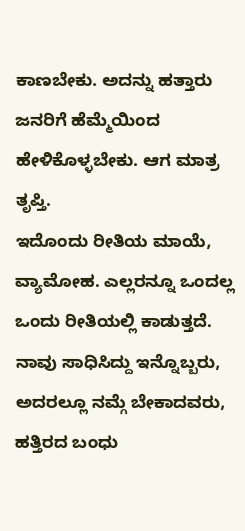ಕಾಣಬೇಕು. ಅದನ್ನು ಹತ್ತಾರು ಜನರಿಗೆ ಹೆಮ್ಮೆಯಿಂದ ಹೇಳಿಕೊಳ್ಳಬೇಕು. ಆಗ ಮಾತ್ರ ತೃಪ್ತಿ.
ಇದೊಂದು ರೀತಿಯ ಮಾಯೆ, ವ್ಯಾಮೋಹ. ಎಲ್ಲರನ್ನೂ ಒಂದಲ್ಲ ಒಂದು ರೀತಿಯಲ್ಲಿ ಕಾಡುತ್ತದೆ. ನಾವು ಸಾಧಿಸಿದ್ದು ಇನ್ನೊಬ್ಬರು, ಅದರಲ್ಲೂ ನಮ್ಗೆ ಬೇಕಾದವರು, ಹತ್ತಿರದ ಬಂಧು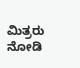ಮಿತ್ರರು ನೋಡಿ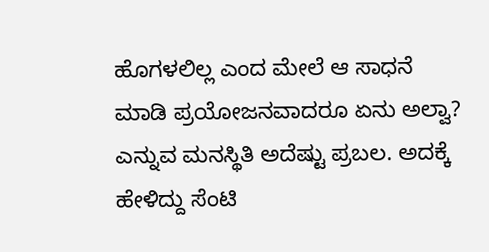ಹೊಗಳಲಿಲ್ಲ ಎಂದ ಮೇಲೆ ಆ ಸಾಧನೆ ಮಾಡಿ ಪ್ರಯೋಜನವಾದರೂ ಏನು ಅಲ್ವಾ? ಎನ್ನುವ ಮನಸ್ಥಿತಿ ಅದೆಷ್ಟು ಪ್ರಬಲ. ಅದಕ್ಕೆ ಹೇಳಿದ್ದು ಸೆಂಟಿ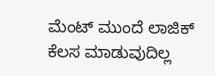ಮೆಂಟ್ ಮುಂದೆ ಲಾಜಿಕ್ ಕೆಲಸ ಮಾಡುವುದಿಲ್ಲ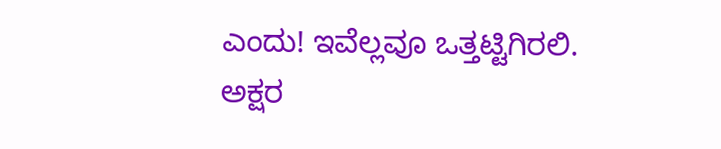ಎಂದು! ಇವೆಲ್ಲವೂ ಒತ್ತಟ್ಟಿಗಿರಲಿ. ಅಕ್ಷರ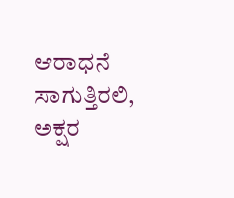ಆರಾಧನೆ ಸಾಗುತ್ತಿರಲಿ, ಅಕ್ಷರ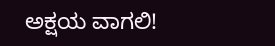ಅಕ್ಷಯ ವಾಗಲಿ!